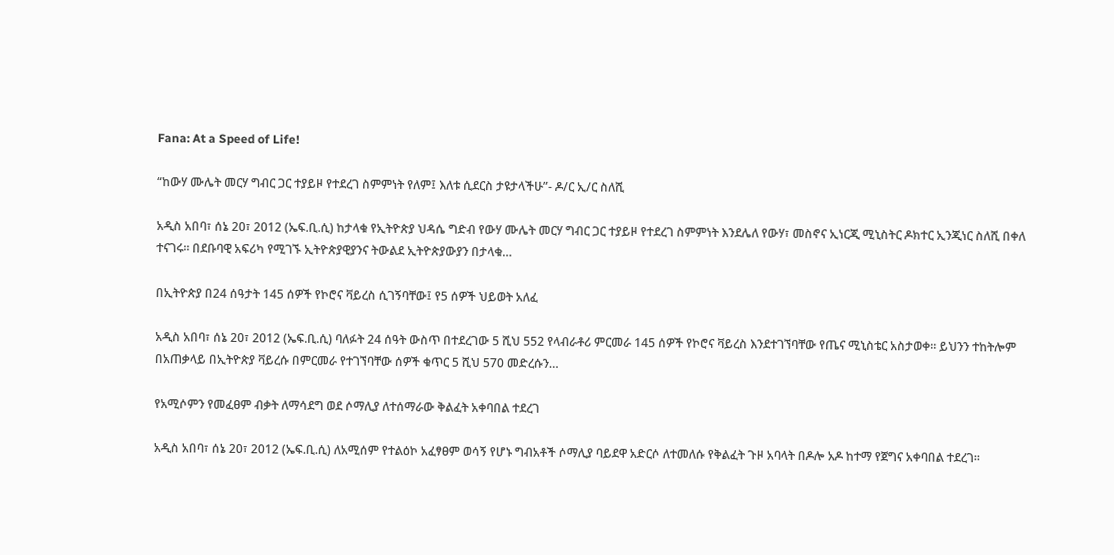Fana: At a Speed of Life!

“ከውሃ ሙሌት መርሃ ግብር ጋር ተያይዞ የተደረገ ስምምነት የለም፤ እለቱ ሲደርስ ታዩታላችሁ”- ዶ/ር ኢ/ር ስለሺ

አዲስ አበባ፣ ሰኔ 20፣ 2012 (ኤፍ.ቢ.ሲ) ከታላቁ የኢትዮጵያ ህዳሴ ግድብ የውሃ ሙሌት መርሃ ግብር ጋር ተያይዞ የተደረገ ስምምነት እንደሌለ የውሃ፣ መስኖና ኢነርጂ ሚኒስትር ዶክተር ኢንጂነር ስለሺ በቀለ ተናገሩ። በደቡባዊ አፍሪካ የሚገኙ ኢትዮጵያዊያንና ትውልደ ኢትዮጵያውያን በታላቁ…

በኢትዮጵያ በ24 ሰዓታት 145 ሰዎች የኮሮና ቫይረስ ሲገኝባቸው፤ የ5 ሰዎች ህይወት አለፈ

አዲስ አበባ፣ ሰኔ 20፣ 2012 (ኤፍ.ቢ.ሲ) ባለፉት 24 ሰዓት ውስጥ በተደረገው 5 ሺህ 552 የላብራቶሪ ምርመራ 145 ሰዎች የኮሮና ቫይረስ እንደተገኘባቸው የጤና ሚኒስቴር አስታወቀ። ይህንን ተከትሎም በአጠቃላይ በኢትዮጵያ ቫይረሱ በምርመራ የተገኘባቸው ሰዎች ቁጥር 5 ሺህ 570 መድረሱን…

የአሚሶምን የመፈፀም ብቃት ለማሳደግ ወደ ሶማሊያ ለተሰማራው ቅልፈት አቀባበል ተደረገ

አዲስ አበባ፣ ሰኔ 20፣ 2012 (ኤፍ.ቢ.ሲ) ለአሚሰም የተልዕኮ አፈፃፀም ወሳኝ የሆኑ ግብአቶች ሶማሊያ ባይደዋ አድርሶ ለተመለሱ የቅልፈት ጉዞ አባላት በዶሎ አዶ ከተማ የጀግና አቀባበል ተደረገ፡፡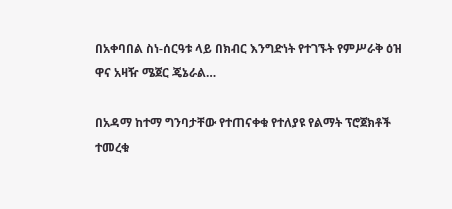በአቀባበል ስነ-ሰርዓቱ ላይ በክብር እንግድነት የተገኙት የምሥራቅ ዕዝ ዋና አዛዥ ሜጀር ጄኔራል…

በአዳማ ከተማ ግንባታቸው የተጠናቀቁ የተለያዩ የልማት ፕሮጀክቶች ተመረቁ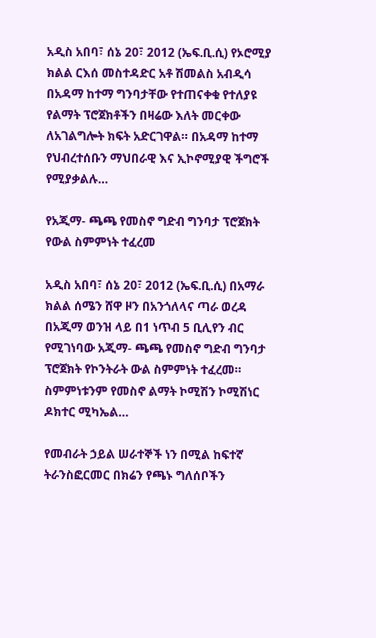አዲስ አበባ፣ ሰኔ 20፣ 2012 (ኤፍ.ቢ.ሲ) የኦሮሚያ ክልል ርእሰ መስተዳድር አቶ ሽመልስ አብዲሳ በአዳማ ከተማ ግንባታቸው የተጠናቀቁ የተለያዩ የልማት ፕሮጀክቶችን በዛሬው እለት መርቀው ለአገልግሎት ክፍት አድርገዋል። በአዳማ ከተማ የህብረተሰቡን ማህበራዊ እና ኢኮኖሚያዊ ችግሮች የሚያቃልሉ…

የአጂማ- ጫጫ የመስኖ ግድብ ግንባታ ፕሮጀክት የውል ስምምነት ተፈረመ

አዲስ አበባ፣ ሰኔ 20፣ 2012 (ኤፍ.ቢ.ሲ) በአማራ ክልል ሰሜን ሸዋ ዞን በአንጎለላና ጣራ ወረዳ በአጂማ ወንዝ ላይ በ1 ነጥብ 5 ቢሊየን ብር የሚገነባው አጂማ- ጫጫ የመስኖ ግድብ ግንባታ ፕሮጀክት የኮንትራት ውል ስምምነት ተፈረመ። ስምምነቱንም የመስኖ ልማት ኮሚሽን ኮሚሽነር ዶክተር ሚካኤል…

የመብራት ኃይል ሠራተኞች ነን በሚል ከፍተኛ ትራንስፎርመር በክሬን የጫኑ ግለሰቦችን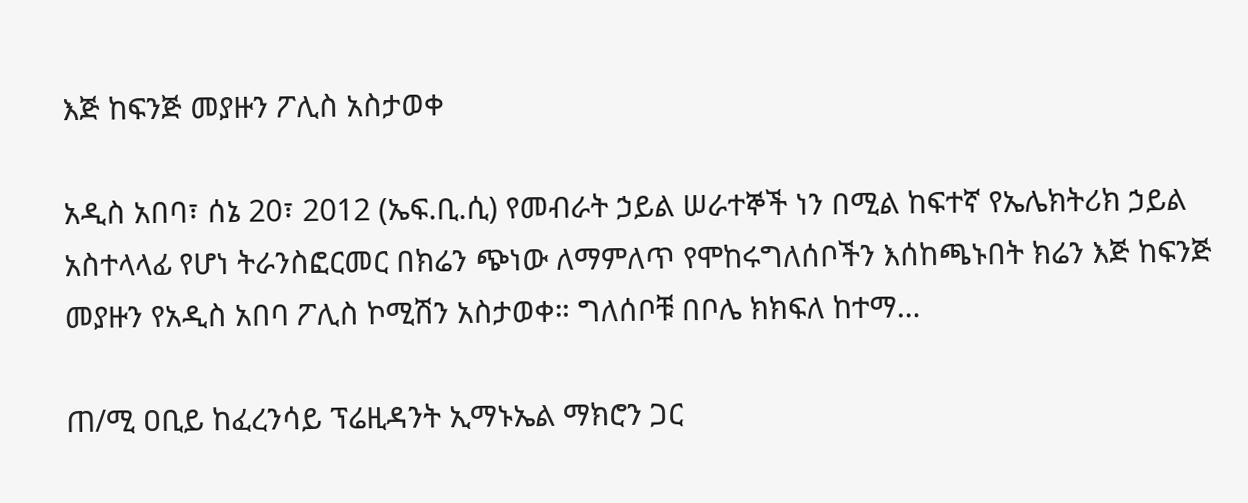እጅ ከፍንጅ መያዙን ፖሊስ አስታወቀ

አዲስ አበባ፣ ሰኔ 20፣ 2012 (ኤፍ.ቢ.ሲ) የመብራት ኃይል ሠራተኞች ነን በሚል ከፍተኛ የኤሌክትሪክ ኃይል አስተላላፊ የሆነ ትራንስፎርመር በክሬን ጭነው ለማምለጥ የሞከሩግለሰቦችን እሰከጫኑበት ክሬን እጅ ከፍንጅ መያዙን የአዲስ አበባ ፖሊስ ኮሚሽን አስታወቀ። ግለሰቦቹ በቦሌ ክክፍለ ከተማ…

ጠ/ሚ ዐቢይ ከፈረንሳይ ፕሬዚዳንት ኢማኑኤል ማክሮን ጋር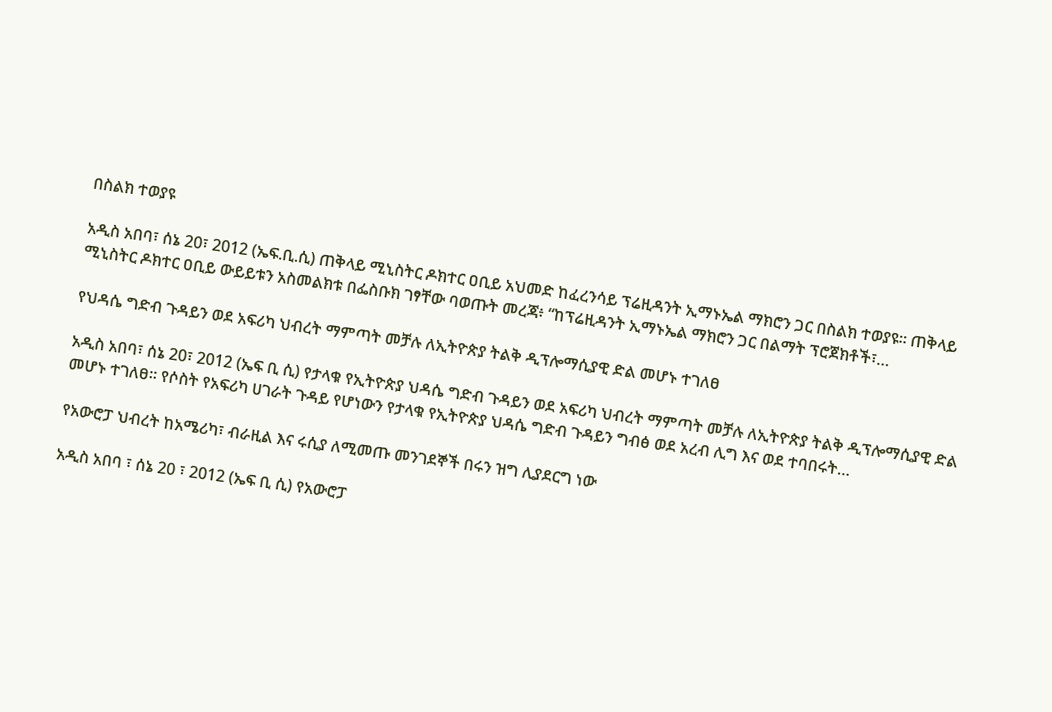በስልክ ተወያዩ

አዲስ አበባ፣ ሰኔ 20፣ 2012 (ኤፍ.ቢ.ሲ) ጠቅላይ ሚኒስትር ዶክተር ዐቢይ አህመድ ከፈረንሳይ ፕሬዚዳንት ኢማኑኤል ማክሮን ጋር በስልክ ተወያዩ። ጠቅላይ ሚኒስትር ዶክተር ዐቢይ ውይይቱን አስመልክቱ በፌስቡክ ገፃቸው ባወጡት መረጃ፥ “ከፕሬዚዳንት ኢማኑኤል ማክሮን ጋር በልማት ፕሮጀክቶች፣…

የህዳሴ ግድብ ጉዳይን ወደ አፍሪካ ህብረት ማምጣት መቻሉ ለኢትዮጵያ ትልቅ ዲፕሎማሲያዊ ድል መሆኑ ተገለፀ

አዲስ አበባ፣ ሰኔ 20፣ 2012 (ኤፍ ቢ ሲ) የታላቁ የኢትዮጵያ ህዳሴ ግድብ ጉዳይን ወደ አፍሪካ ህብረት ማምጣት መቻሉ ለኢትዮጵያ ትልቅ ዲፕሎማሲያዊ ድል መሆኑ ተገለፀ። የሶስት የአፍሪካ ሀገራት ጉዳይ የሆነውን የታላቁ የኢትዮጵያ ህዳሴ ግድብ ጉዳይን ግብፅ ወደ አረብ ሊግ እና ወደ ተባበሩት…

የአውሮፓ ህብረት ከአሜሪካ፣ ብራዚል እና ሩሲያ ለሚመጡ መንገደኞች በሩን ዝግ ሊያደርግ ነው

አዲስ አበባ ፣ ሰኔ 20 ፣ 2012 (ኤፍ ቢ ሲ) የአውሮፓ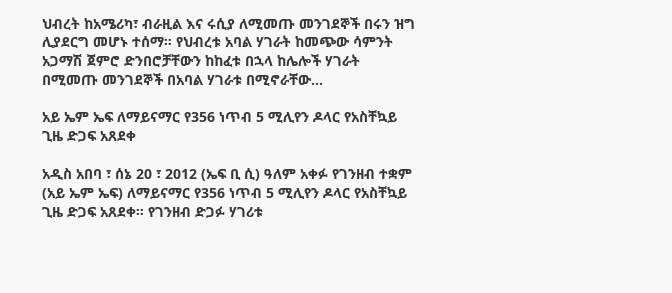ህብረት ከአሜሪካ፣ ብራዚል እና ሩሲያ ለሚመጡ መንገደኞች በሩን ዝግ ሊያደርግ መሆኑ ተሰማ። የህብረቱ አባል ሃገራት ከመጭው ሳምንት አጋማሽ ጀምሮ ድንበሮቻቸውን ከከፈቱ በኋላ ከሌሎች ሃገራት በሚመጡ መንገደኞች በአባል ሃገራቱ በሚኖራቸው…

አይ ኤም ኤፍ ለማይናማር የ356 ነጥብ 5 ሚሊየን ዶላር የአስቸኳይ ጊዜ ድጋፍ አጸደቀ

አዲስ አበባ ፣ ሰኔ 20 ፣ 2012 (ኤፍ ቢ ሲ) ዓለም አቀፉ የገንዘብ ተቋም (አይ ኤም ኤፍ) ለማይናማር የ356 ነጥብ 5 ሚሊየን ዶላር የአስቸኳይ ጊዜ ድጋፍ አጸደቀ። የገንዘብ ድጋፉ ሃገሪቱ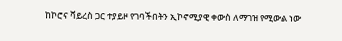ከኮሮና ቫይረስ ጋር ተያይዞ የገባችበትን ኢኮኖሚያዊ ቀውስ ለማገዝ የሚውል ነው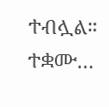ተብሏል። ተቋሙ…